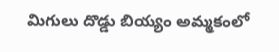మిగులు దొడ్డు బియ్యం అమ్మకంలో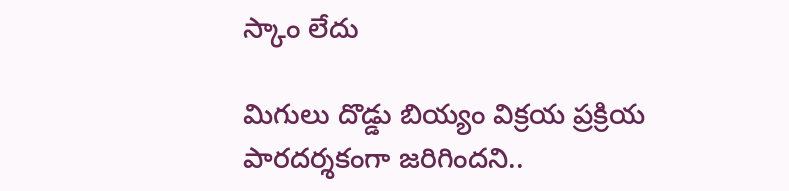స్కాం లేదు

మిగులు దొడ్డు బియ్యం విక్రయ ప్రక్రియ పారదర్శకంగా జరిగిందని..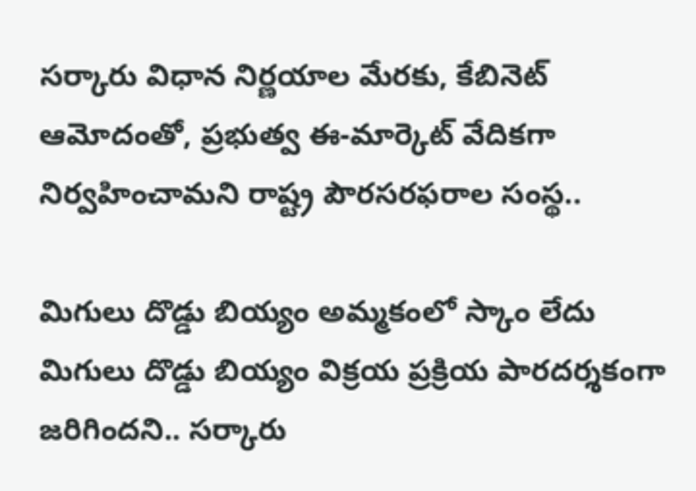సర్కారు విధాన నిర్ణయాల మేరకు, కేబినెట్‌ ఆమోదంతో, ప్రభుత్వ ఈ-మార్కెట్‌ వేదికగా నిర్వహించామని రాష్ట్ర పౌరసరఫరాల సంస్థ..

మిగులు దొడ్డు బియ్యం అమ్మకంలో స్కాం లేదు
మిగులు దొడ్డు బియ్యం విక్రయ ప్రక్రియ పారదర్శకంగా జరిగిందని.. సర్కారు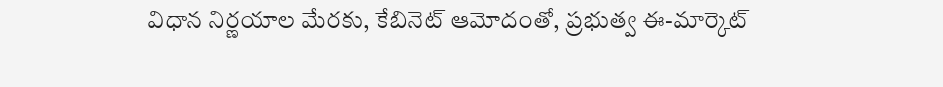విధాన నిర్ణయాల మేరకు, కేబినెట్‌ ఆమోదంతో, ప్రభుత్వ ఈ-మార్కెట్‌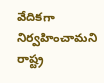వేదికగా నిర్వహించామని రాష్ట్ర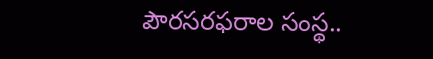పౌరసరఫరాల సంస్థ..